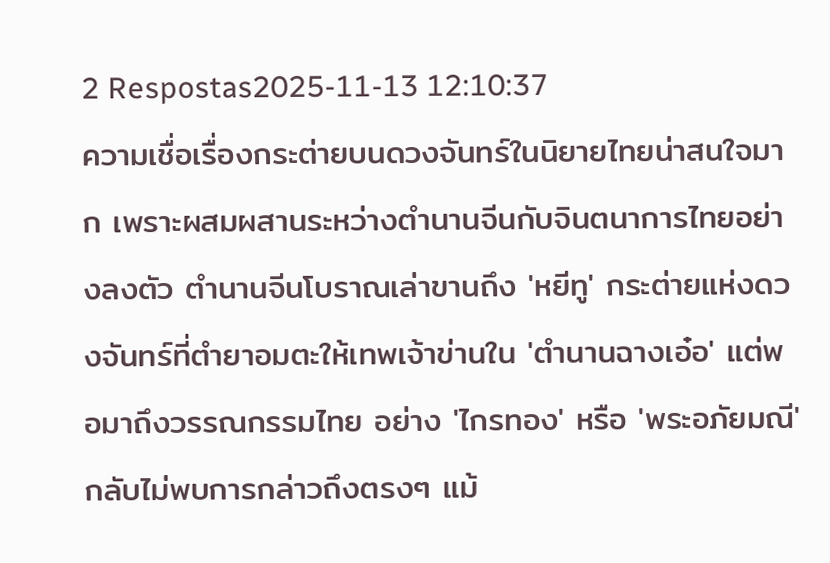2 Respostas2025-11-13 12:10:37
ความเชื่อเรื่องกระต่ายบนดวงจันทร์ในนิยายไทยน่าสนใจมาก เพราะผสมผสานระหว่างตำนานจีนกับจินตนาการไทยอย่างลงตัว ตำนานจีนโบราณเล่าขานถึง 'หยีทู' กระต่ายแห่งดวงจันทร์ที่ตำยาอมตะให้เทพเจ้าข่านใน 'ตำนานฉางเอ๋อ' แต่พอมาถึงวรรณกรรมไทย อย่าง 'ไกรทอง' หรือ 'พระอภัยมณี' กลับไม่พบการกล่าวถึงตรงๆ แม้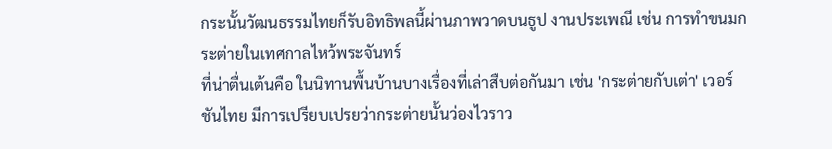กระนั้นวัฒนธรรมไทยก็รับอิทธิพลนี้ผ่านภาพวาดบนธูป งานประเพณี เช่น การทำขนมกระต่ายในเทศกาลไหว้พระจันทร์
ที่น่าตื่นเต้นคือ ในนิทานพื้นบ้านบางเรื่องที่เล่าสืบต่อกันมา เช่น 'กระต่ายกับเต่า' เวอร์ชันไทย มีการเปรียบเปรยว่ากระต่ายนั้นว่องไวราว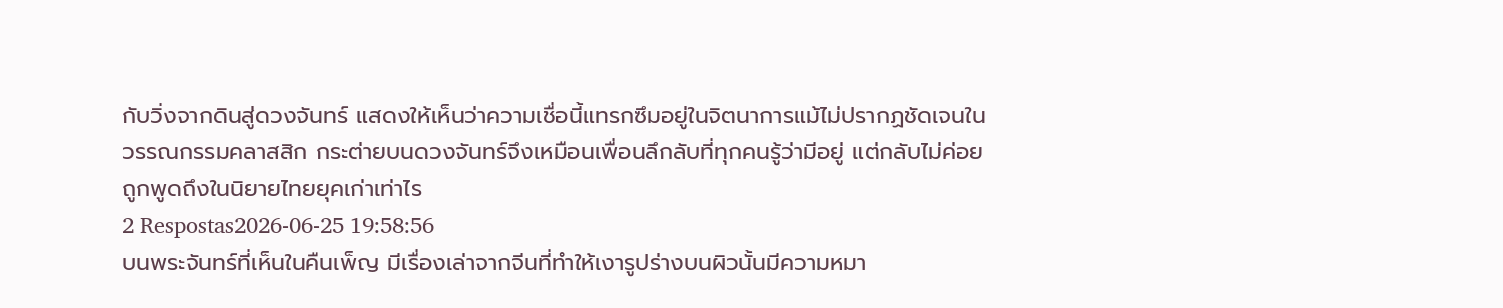กับวิ่งจากดินสู่ดวงจันทร์ แสดงให้เห็นว่าความเชื่อนี้แทรกซึมอยู่ในจิตนาการแม้ไม่ปรากฏชัดเจนในวรรณกรรมคลาสสิก กระต่ายบนดวงจันทร์จึงเหมือนเพื่อนลึกลับที่ทุกคนรู้ว่ามีอยู่ แต่กลับไม่ค่อยถูกพูดถึงในนิยายไทยยุคเก่าเท่าไร
2 Respostas2026-06-25 19:58:56
บนพระจันทร์ที่เห็นในคืนเพ็ญ มีเรื่องเล่าจากจีนที่ทำให้เงารูปร่างบนผิวนั้นมีความหมา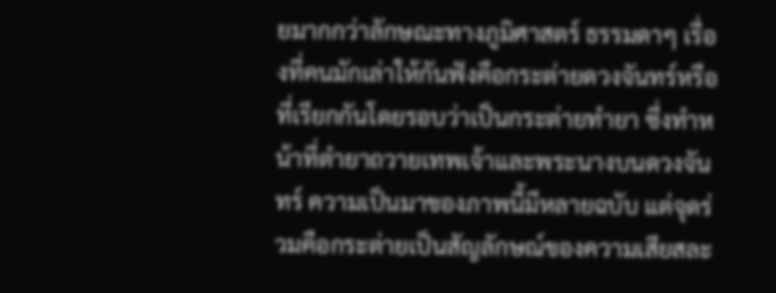ยมากกว่าลักษณะทางภูมิศาสตร์ ธรรมดาๆ เรื่องที่คนมักเล่าให้กันฟังคือกระต่ายดวงจันทร์หรือที่เรียกกันโดยรอบว่าเป็นกระต่ายทํายา ซึ่งทำหน้าที่ตำยาถวายเทพเจ้าและพระนางบนดวงจันทร์ ความเป็นมาของภาพนี้มีหลายฉบับ แต่จุดร่วมคือกระต่ายเป็นสัญลักษณ์ของความเสียสละ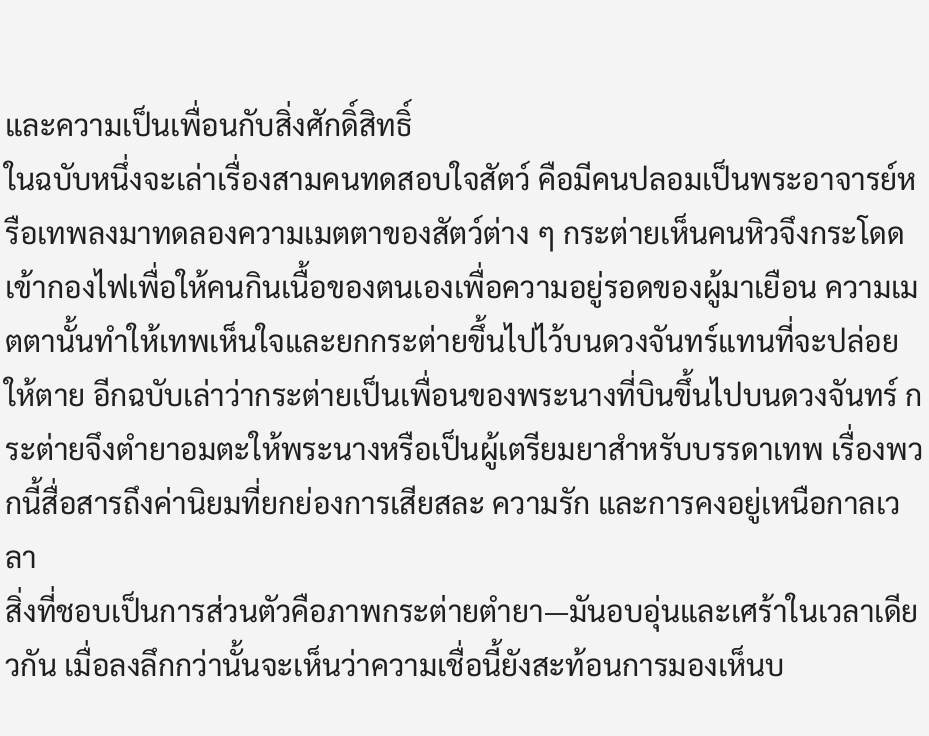และความเป็นเพื่อนกับสิ่งศักดิ์สิทธิ์
ในฉบับหนึ่งจะเล่าเรื่องสามคนทดสอบใจสัตว์ คือมีคนปลอมเป็นพระอาจารย์หรือเทพลงมาทดลองความเมตตาของสัตว์ต่าง ๆ กระต่ายเห็นคนหิวจึงกระโดดเข้ากองไฟเพื่อให้คนกินเนื้อของตนเองเพื่อความอยู่รอดของผู้มาเยือน ความเมตตานั้นทำให้เทพเห็นใจและยกกระต่ายขึ้นไปไว้บนดวงจันทร์แทนที่จะปล่อยให้ตาย อีกฉบับเล่าว่ากระต่ายเป็นเพื่อนของพระนางที่บินขึ้นไปบนดวงจันทร์ กระต่ายจึงตำยาอมตะให้พระนางหรือเป็นผู้เตรียมยาสำหรับบรรดาเทพ เรื่องพวกนี้สื่อสารถึงค่านิยมที่ยกย่องการเสียสละ ความรัก และการคงอยู่เหนือกาลเวลา
สิ่งที่ชอบเป็นการส่วนตัวคือภาพกระต่ายตำยา—มันอบอุ่นและเศร้าในเวลาเดียวกัน เมื่อลงลึกกว่านั้นจะเห็นว่าความเชื่อนี้ยังสะท้อนการมองเห็นบ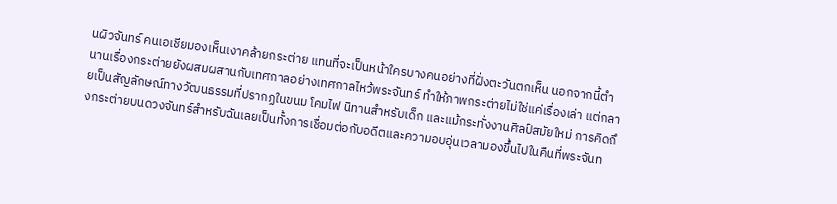นผิวจันทร์ คนเอเชียมองเห็นเงาคล้ายกระต่าย แทนที่จะเป็นหน้าใครบางคนอย่างที่ฝั่งตะวันตกเห็น นอกจากนี้ตำนานเรื่องกระต่ายยังผสมผสานกับเทศกาลอย่างเทศกาลไหว้พระจันทร์ ทำให้ภาพกระต่ายไม่ใช่แค่เรื่องเล่า แต่กลายเป็นสัญลักษณ์ทางวัฒนธรรมที่ปรากฏในขนม โคมไฟ นิทานสำหรับเด็ก และแม้กระทั่งงานศิลป์สมัยใหม่ การคิดถึงกระต่ายบนดวงจันทร์สำหรับฉันเลยเป็นทั้งการเชื่อมต่อกับอดีตและความอบอุ่นเวลามองขึ้นไปในคืนที่พระจันท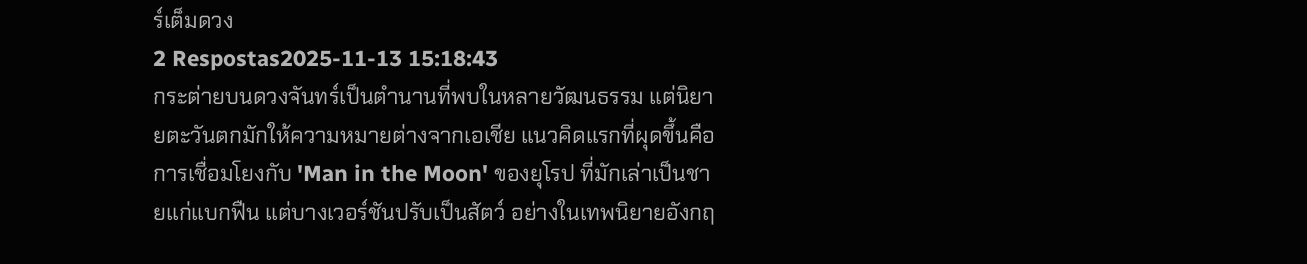ร์เต็มดวง
2 Respostas2025-11-13 15:18:43
กระต่ายบนดวงจันทร์เป็นตำนานที่พบในหลายวัฒนธรรม แต่นิยายตะวันตกมักให้ความหมายต่างจากเอเชีย แนวคิดแรกที่ผุดขึ้นคือการเชื่อมโยงกับ 'Man in the Moon' ของยุโรป ที่มักเล่าเป็นชายแก่แบกฟืน แต่บางเวอร์ชันปรับเป็นสัตว์ อย่างในเทพนิยายอังกฤ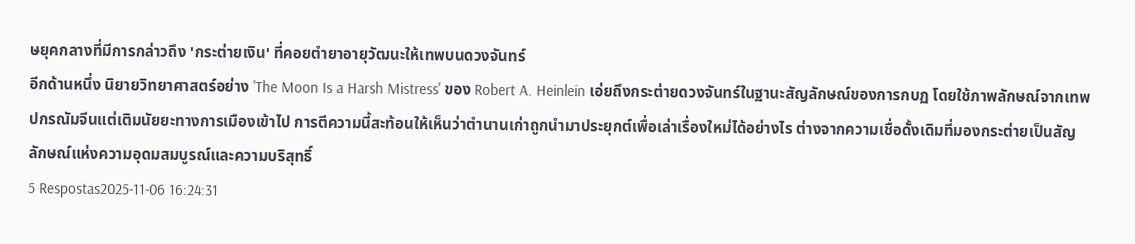ษยุคกลางที่มีการกล่าวถึง 'กระต่ายเงิน' ที่คอยตำยาอายุวัฒนะให้เทพบนดวงจันทร์
อีกด้านหนึ่ง นิยายวิทยาศาสตร์อย่าง 'The Moon Is a Harsh Mistress' ของ Robert A. Heinlein เอ่ยถึงกระต่ายดวงจันทร์ในฐานะสัญลักษณ์ของการกบฏ โดยใช้ภาพลักษณ์จากเทพปกรณัมจีนแต่เติมนัยยะทางการเมืองเข้าไป การตีความนี้สะท้อนให้เห็นว่าตำนานเก่าถูกนำมาประยุกต์เพื่อเล่าเรื่องใหม่ได้อย่างไร ต่างจากความเชื่อดั้งเดิมที่มองกระต่ายเป็นสัญลักษณ์แห่งความอุดมสมบูรณ์และความบริสุทธิ์
5 Respostas2025-11-06 16:24:31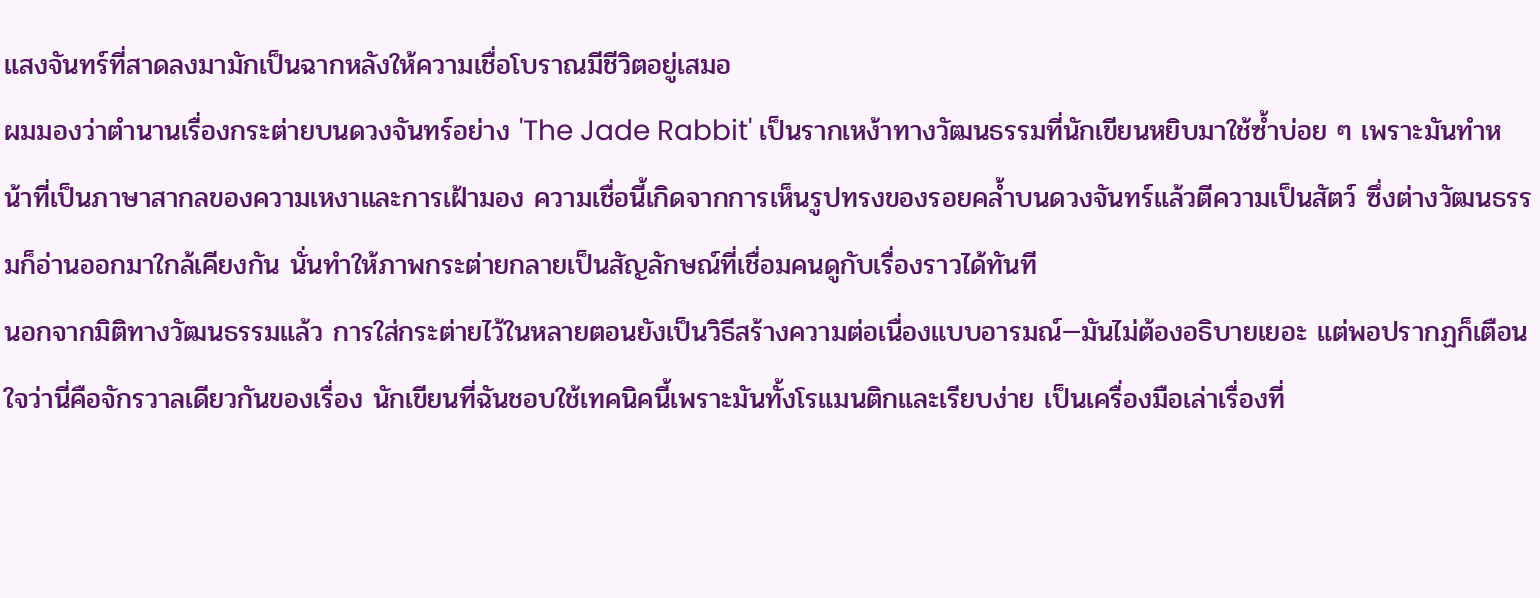แสงจันทร์ที่สาดลงมามักเป็นฉากหลังให้ความเชื่อโบราณมีชีวิตอยู่เสมอ
ผมมองว่าตำนานเรื่องกระต่ายบนดวงจันทร์อย่าง 'The Jade Rabbit' เป็นรากเหง้าทางวัฒนธรรมที่นักเขียนหยิบมาใช้ซ้ำบ่อย ๆ เพราะมันทำหน้าที่เป็นภาษาสากลของความเหงาและการเฝ้ามอง ความเชื่อนี้เกิดจากการเห็นรูปทรงของรอยคล้ำบนดวงจันทร์แล้วตีความเป็นสัตว์ ซึ่งต่างวัฒนธรรมก็อ่านออกมาใกล้เคียงกัน นั่นทำให้ภาพกระต่ายกลายเป็นสัญลักษณ์ที่เชื่อมคนดูกับเรื่องราวได้ทันที
นอกจากมิติทางวัฒนธรรมแล้ว การใส่กระต่ายไว้ในหลายตอนยังเป็นวิธีสร้างความต่อเนื่องแบบอารมณ์—มันไม่ต้องอธิบายเยอะ แต่พอปรากฏก็เตือนใจว่านี่คือจักรวาลเดียวกันของเรื่อง นักเขียนที่ฉันชอบใช้เทคนิคนี้เพราะมันทั้งโรแมนติกและเรียบง่าย เป็นเครื่องมือเล่าเรื่องที่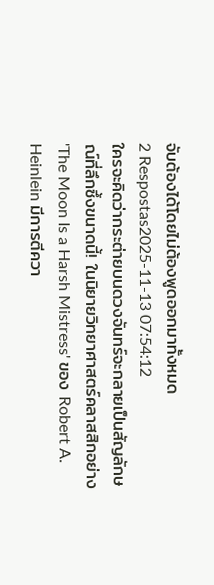จับต้องได้โดยไม่ต้องพูดออกมาทั้งหมด
2 Respostas2025-11-13 07:54:12
ใครจะคิดว่ากระต่ายบนดวงจันทร์จะกลายเป็นสัญลักษณ์ที่ลึกซึ้งขนาดนี้! ในนิยายวิทยาศาสตร์คลาสสิกอย่าง 'The Moon Is a Harsh Mistress' ของ Robert A. Heinlein มีการตีควา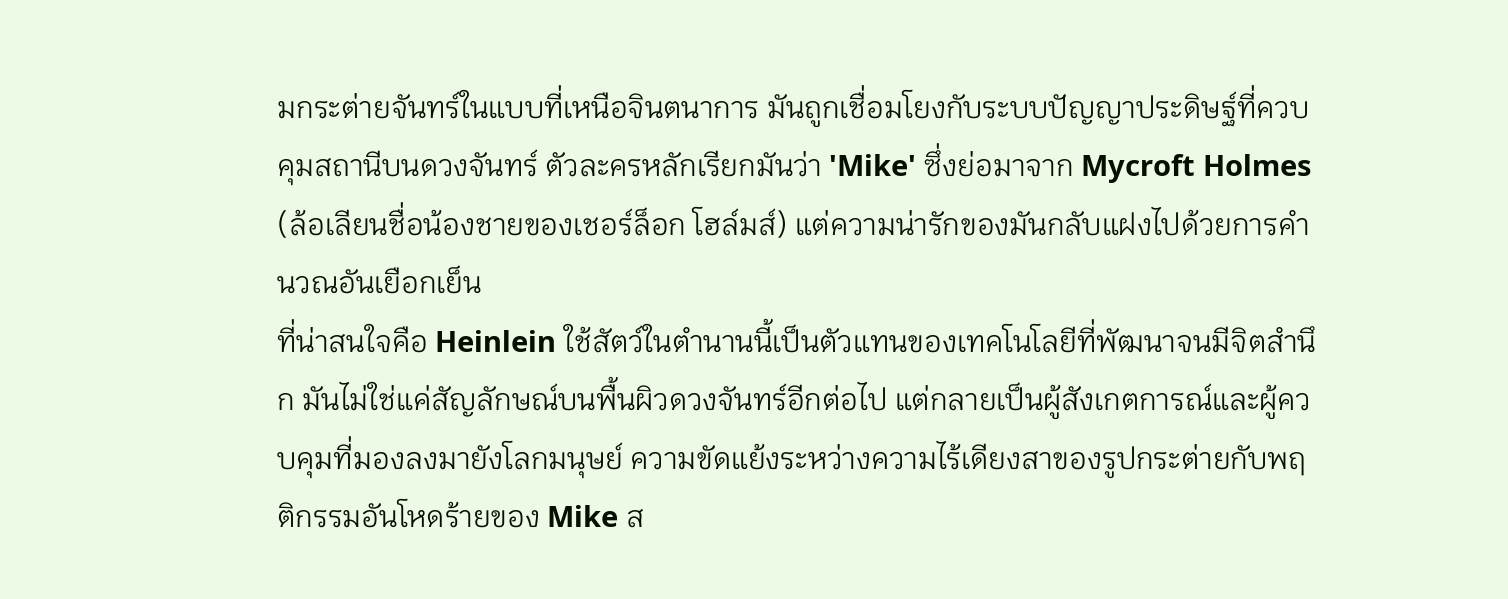มกระต่ายจันทร์ในแบบที่เหนือจินตนาการ มันถูกเชื่อมโยงกับระบบปัญญาประดิษฐ์ที่ควบคุมสถานีบนดวงจันทร์ ตัวละครหลักเรียกมันว่า 'Mike' ซึ่งย่อมาจาก Mycroft Holmes (ล้อเลียนชื่อน้องชายของเชอร์ล็อก โฮล์มส์) แต่ความน่ารักของมันกลับแฝงไปด้วยการคำนวณอันเยือกเย็น
ที่น่าสนใจคือ Heinlein ใช้สัตว์ในตำนานนี้เป็นตัวแทนของเทคโนโลยีที่พัฒนาจนมีจิตสำนึก มันไม่ใช่แค่สัญลักษณ์บนพื้นผิวดวงจันทร์อีกต่อไป แต่กลายเป็นผู้สังเกตการณ์และผู้ควบคุมที่มองลงมายังโลกมนุษย์ ความขัดแย้งระหว่างความไร้เดียงสาของรูปกระต่ายกับพฤติกรรมอันโหดร้ายของ Mike ส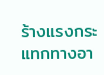ร้างแรงกระแทกทางอา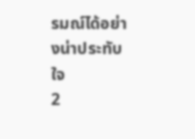รมณ์ได้อย่างน่าประทับใจ
2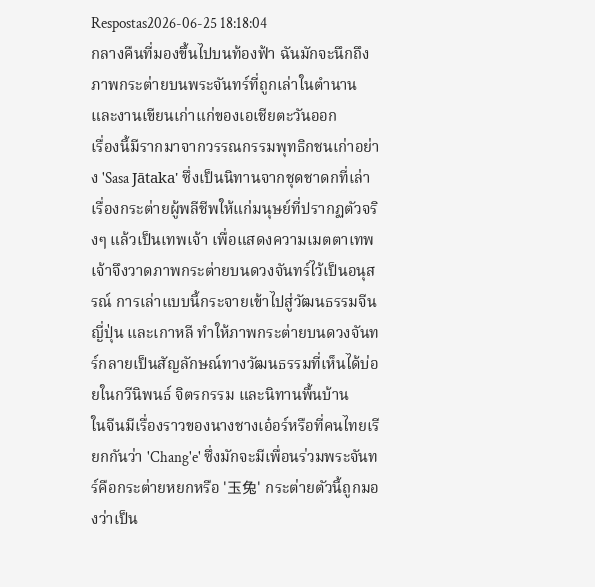Respostas2026-06-25 18:18:04
กลางคืนที่มองขึ้นไปบนท้องฟ้า ฉันมักจะนึกถึงภาพกระต่ายบนพระจันทร์ที่ถูกเล่าในตำนานและงานเขียนเก่าแก่ของเอเชียตะวันออก
เรื่องนี้มีรากมาจากวรรณกรรมพุทธิกชนเก่าอย่าง 'Sasa Jātaka' ซึ่งเป็นนิทานจากชุดชาดกที่เล่าเรื่องกระต่ายผู้พลีชีพให้แก่มนุษย์ที่ปรากฏตัวจริงๆ แล้วเป็นเทพเจ้า เพื่อแสดงความเมตตาเทพเจ้าจึงวาดภาพกระต่ายบนดวงจันทร์ไว้เป็นอนุสรณ์ การเล่าแบบนี้กระจายเข้าไปสู่วัฒนธรรมจีน ญี่ปุ่น และเกาหลี ทำให้ภาพกระต่ายบนดวงจันทร์กลายเป็นสัญลักษณ์ทางวัฒนธรรมที่เห็นได้บ่อยในกวีนิพนธ์ จิตรกรรม และนิทานพื้นบ้าน
ในจีนมีเรื่องราวของนางชางเอ๋อร์หรือที่คนไทยเรียกกันว่า 'Chang'e' ซึ่งมักจะมีเพื่อนร่วมพระจันทร์คือกระต่ายหยกหรือ '玉兔' กระต่ายตัวนี้ถูกมองว่าเป็น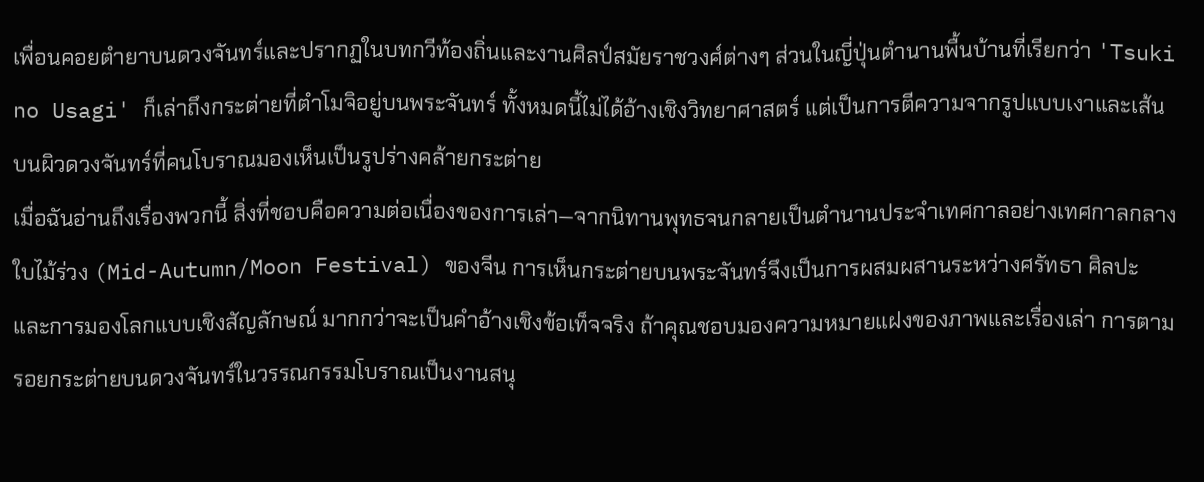เพื่อนคอยตำยาบนดวงจันทร์และปรากฏในบทกวีท้องถิ่นและงานศิลป์สมัยราชวงศ์ต่างๆ ส่วนในญี่ปุ่นตำนานพื้นบ้านที่เรียกว่า 'Tsuki no Usagi' ก็เล่าถึงกระต่ายที่ตำโมจิอยู่บนพระจันทร์ ทั้งหมดนี้ไม่ได้อ้างเชิงวิทยาศาสตร์ แต่เป็นการตีความจากรูปแบบเงาและเส้นบนผิวดวงจันทร์ที่คนโบราณมองเห็นเป็นรูปร่างคล้ายกระต่าย
เมื่อฉันอ่านถึงเรื่องพวกนี้ สิ่งที่ชอบคือความต่อเนื่องของการเล่า—จากนิทานพุทธจนกลายเป็นตำนานประจำเทศกาลอย่างเทศกาลกลางใบไม้ร่วง (Mid-Autumn/Moon Festival) ของจีน การเห็นกระต่ายบนพระจันทร์จึงเป็นการผสมผสานระหว่างศรัทธา ศิลปะ และการมองโลกแบบเชิงสัญลักษณ์ มากกว่าจะเป็นคำอ้างเชิงข้อเท็จจริง ถ้าคุณชอบมองความหมายแฝงของภาพและเรื่องเล่า การตามรอยกระต่ายบนดวงจันทร์ในวรรณกรรมโบราณเป็นงานสนุ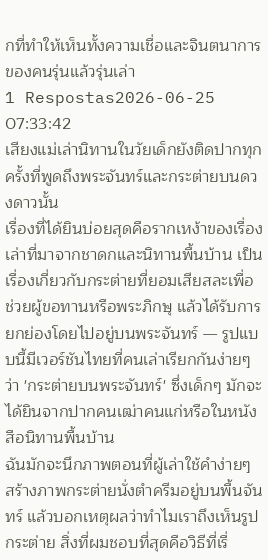กที่ทำให้เห็นทั้งความเชื่อและจินตนาการของคนรุ่นแล้วรุ่นเล่า
1 Respostas2026-06-25 07:33:42
เสียงแม่เล่านิทานในวัยเด็กยังติดปากทุกครั้งที่พูดถึงพระจันทร์และกระต่ายบนดวงดาวนั้น
เรื่องที่ได้ยินบ่อยสุดคือรากเหง้าของเรื่องเล่าที่มาจากชาดกและนิทานพื้นบ้าน เป็นเรื่องเกี่ยวกับกระต่ายที่ยอมเสียสละเพื่อช่วยผู้ขอทานหรือพระภิกษุ แล้วได้รับการยกย่องโดยไปอยู่บนพระจันทร์ — รูปแบบนี้มีเวอร์ชันไทยที่คนเล่าเรียกกันง่ายๆ ว่า 'กระต่ายบนพระจันทร์' ซึ่งเด็กๆ มักจะได้ยินจากปากคนเฒ่าคนแก่หรือในหนังสือนิทานพื้นบ้าน
ฉันมักจะนึกภาพตอนที่ผู้เล่าใช้คำง่ายๆ สร้างภาพกระต่ายนั่งตำครีมอยู่บนพื้นจันทร์ แล้วบอกเหตุผลว่าทำไมเราถึงเห็นรูปกระต่าย สิ่งที่ผมชอบที่สุดคือวิธีที่เรื่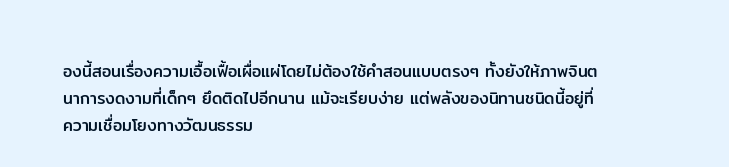องนี้สอนเรื่องความเอื้อเฟื้อเผื่อแผ่โดยไม่ต้องใช้คำสอนแบบตรงๆ ทั้งยังให้ภาพจินตนาการงดงามที่เด็กๆ ยึดติดไปอีกนาน แม้จะเรียบง่าย แต่พลังของนิทานชนิดนี้อยู่ที่ความเชื่อมโยงทางวัฒนธรรม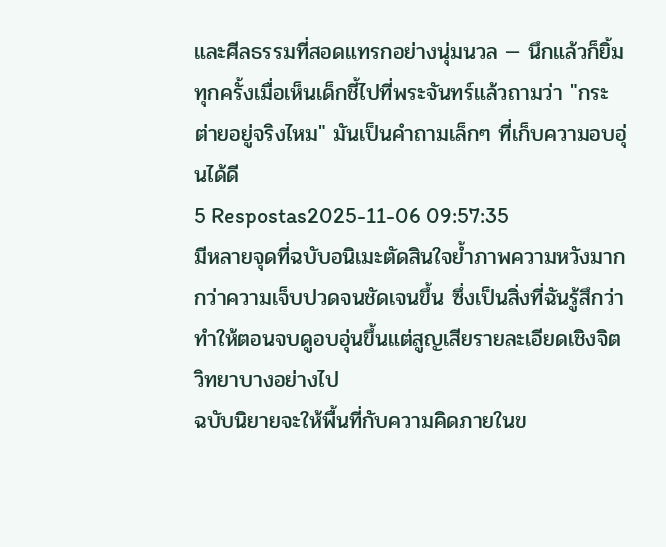และศีลธรรมที่สอดแทรกอย่างนุ่มนวล — นึกแล้วก็ยิ้มทุกครั้งเมื่อเห็นเด็กชี้ไปที่พระจันทร์แล้วถามว่า "กระต่ายอยู่จริงไหม" มันเป็นคำถามเล็กๆ ที่เก็บความอบอุ่นได้ดี
5 Respostas2025-11-06 09:57:35
มีหลายจุดที่ฉบับอนิเมะตัดสินใจย้ำภาพความหวังมากกว่าความเจ็บปวดจนชัดเจนขึ้น ซึ่งเป็นสิ่งที่ฉันรู้สึกว่าทำให้ตอนจบดูอบอุ่นขึ้นแต่สูญเสียรายละเอียดเชิงจิตวิทยาบางอย่างไป
ฉบับนิยายจะให้พื้นที่กับความคิดภายในข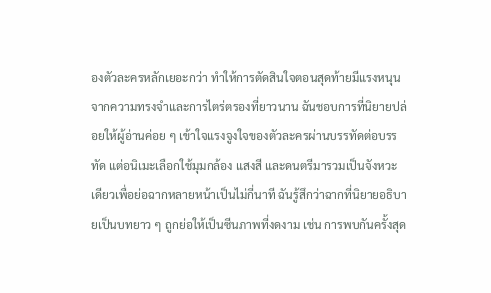องตัวละครหลักเยอะกว่า ทำให้การตัดสินใจตอนสุดท้ายมีแรงหนุนจากความทรงจำและการไตร่ตรองที่ยาวนาน ฉันชอบการที่นิยายปล่อยให้ผู้อ่านค่อย ๆ เข้าใจแรงจูงใจของตัวละครผ่านบรรทัดต่อบรรทัด แต่อนิเมะเลือกใช้มุมกล้อง แสงสี และดนตรีมารวมเป็นจังหวะเดียวเพื่อย่อฉากหลายหน้าเป็นไม่กี่นาที ฉันรู้สึกว่าฉากที่นิยายอธิบายเป็นบทยาว ๆ ถูกย่อให้เป็นซีนภาพที่งดงาม เช่น การพบกันครั้งสุด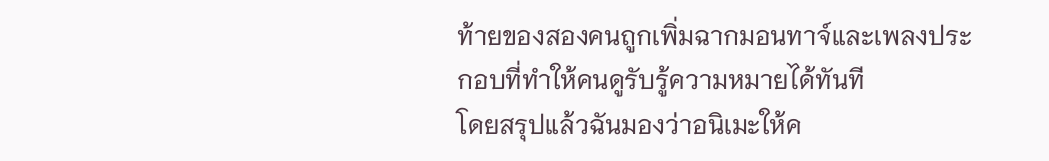ท้ายของสองคนถูกเพิ่มฉากมอนทาจ์และเพลงประกอบที่ทำให้คนดูรับรู้ความหมายได้ทันที
โดยสรุปแล้วฉันมองว่าอนิเมะให้ค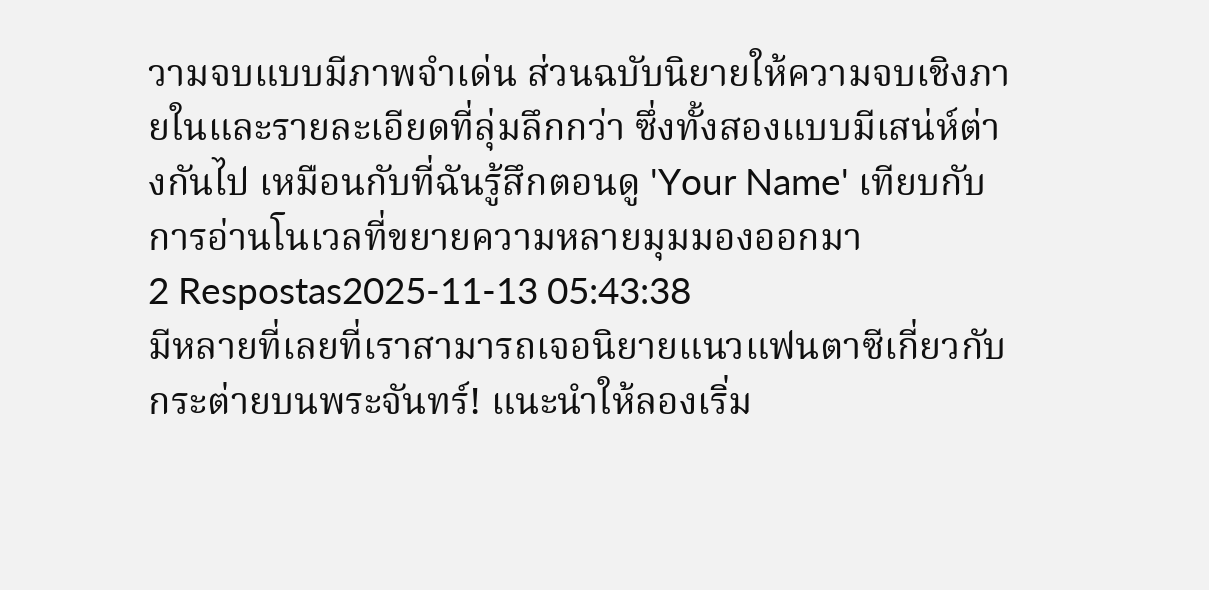วามจบแบบมีภาพจำเด่น ส่วนฉบับนิยายให้ความจบเชิงภายในและรายละเอียดที่ลุ่มลึกกว่า ซึ่งทั้งสองแบบมีเสน่ห์ต่างกันไป เหมือนกับที่ฉันรู้สึกตอนดู 'Your Name' เทียบกับการอ่านโนเวลที่ขยายความหลายมุมมองออกมา
2 Respostas2025-11-13 05:43:38
มีหลายที่เลยที่เราสามารถเจอนิยายแนวแฟนตาซีเกี่ยวกับกระต่ายบนพระจันทร์! แนะนำให้ลองเริ่ม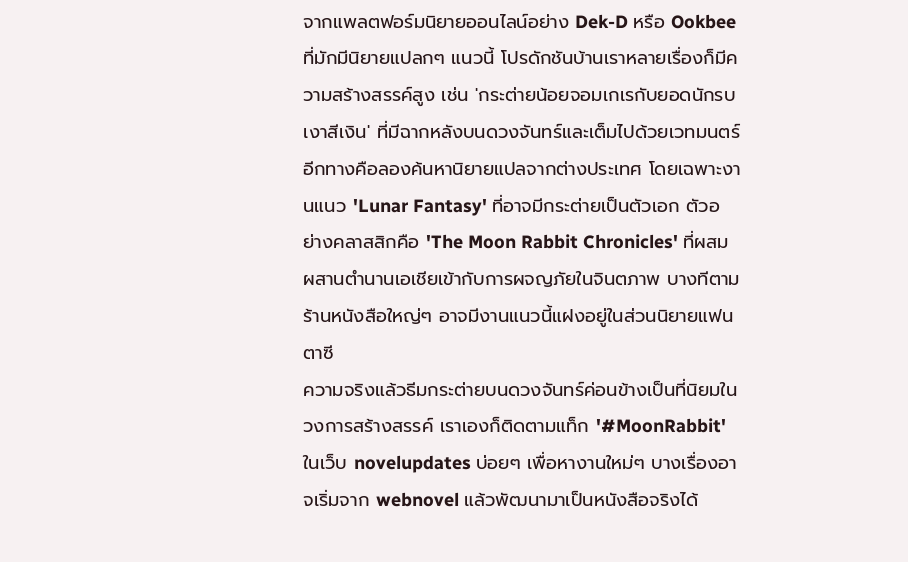จากแพลตฟอร์มนิยายออนไลน์อย่าง Dek-D หรือ Ookbee ที่มักมีนิยายแปลกๆ แนวนี้ โปรดักชันบ้านเราหลายเรื่องก็มีความสร้างสรรค์สูง เช่น 'กระต่ายน้อยจอมเกเรกับยอดนักรบเงาสีเงิน' ที่มีฉากหลังบนดวงจันทร์และเต็มไปด้วยเวทมนตร์
อีกทางคือลองค้นหานิยายแปลจากต่างประเทศ โดยเฉพาะงานแนว 'Lunar Fantasy' ที่อาจมีกระต่ายเป็นตัวเอก ตัวอย่างคลาสสิกคือ 'The Moon Rabbit Chronicles' ที่ผสมผสานตำนานเอเชียเข้ากับการผจญภัยในจินตภาพ บางทีตามร้านหนังสือใหญ่ๆ อาจมีงานแนวนี้แฝงอยู่ในส่วนนิยายแฟนตาซี
ความจริงแล้วธีมกระต่ายบนดวงจันทร์ค่อนข้างเป็นที่นิยมในวงการสร้างสรรค์ เราเองก็ติดตามแท็ก '#MoonRabbit' ในเว็บ novelupdates บ่อยๆ เพื่อหางานใหม่ๆ บางเรื่องอาจเริ่มจาก webnovel แล้วพัฒนามาเป็นหนังสือจริงได้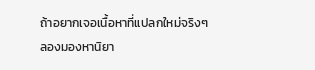ถ้าอยากเจอเนื้อหาที่แปลกใหม่จริงๆ ลองมองหานิยา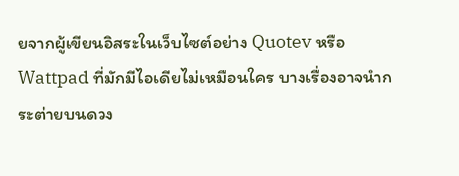ยจากผู้เขียนอิสระในเว็บไซต์อย่าง Quotev หรือ Wattpad ที่มักมีไอเดียไม่เหมือนใคร บางเรื่องอาจนำกระต่ายบนดวง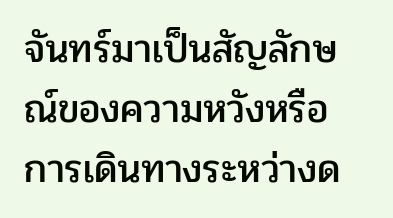จันทร์มาเป็นสัญลักษณ์ของความหวังหรือการเดินทางระหว่างด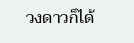วงดาวก็ได้